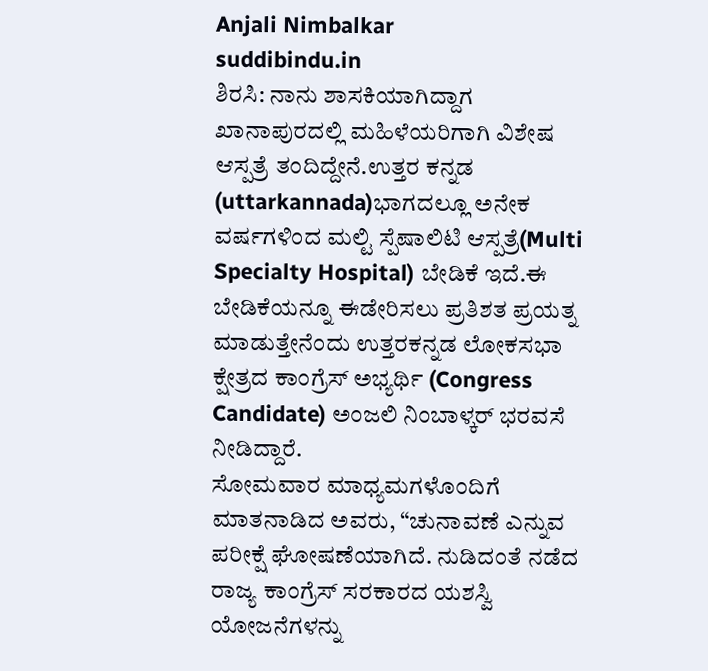Anjali Nimbalkar
suddibindu.in
ಶಿರಸಿ: ನಾನು ಶಾಸಕಿಯಾಗಿದ್ದಾಗ ಖಾನಾಪುರದಲ್ಲಿ ಮಹಿಳೆಯರಿಗಾಗಿ ವಿಶೇಷ ಆಸ್ಪತ್ರೆ ತಂದಿದ್ದೇನೆ.ಉತ್ತರ ಕನ್ನಡ (uttarkannada)ಭಾಗದಲ್ಲೂ ಅನೇಕ ವರ್ಷಗಳಿಂದ ಮಲ್ಟಿ ಸ್ಪೆಷಾಲಿಟಿ ಆಸ್ಪತ್ರೆ(Multi Specialty Hospital) ಬೇಡಿಕೆ ಇದೆ.ಈ ಬೇಡಿಕೆಯನ್ನೂ ಈಡೇರಿಸಲು ಪ್ರತಿಶತ ಪ್ರಯತ್ನ ಮಾಡುತ್ತೇನೆಂದು ಉತ್ತರಕನ್ನಡ ಲೋಕಸಭಾ ಕ್ಷೇತ್ರದ ಕಾಂಗ್ರೆಸ್ ಅಭ್ಯರ್ಥಿ (Congress Candidate) ಅಂಜಲಿ ನಿಂಬಾಳ್ಕರ್ ಭರವಸೆ ನೀಡಿದ್ದಾರೆ.
ಸೋಮವಾರ ಮಾಧ್ಯಮಗಳೊಂದಿಗೆ ಮಾತನಾಡಿದ ಅವರು, “ಚುನಾವಣೆ ಎನ್ನುವ ಪರೀಕ್ಷೆ ಘೋಷಣೆಯಾಗಿದೆ. ನುಡಿದಂತೆ ನಡೆದ ರಾಜ್ಯ ಕಾಂಗ್ರೆಸ್ ಸರಕಾರದ ಯಶಸ್ವಿ ಯೋಜನೆಗಳನ್ನು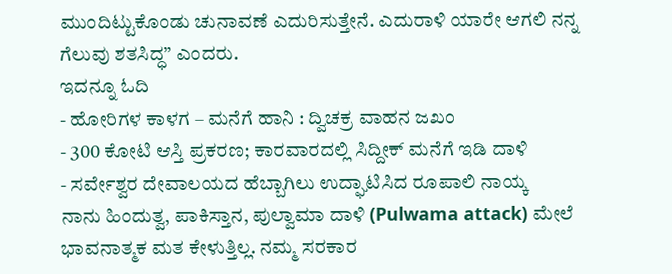ಮುಂದಿಟ್ಟುಕೊಂಡು ಚುನಾವಣೆ ಎದುರಿಸುತ್ತೇನೆ. ಎದುರಾಳಿ ಯಾರೇ ಆಗಲಿ ನನ್ನ ಗೆಲುವು ಶತಸಿದ್ಧ” ಎಂದರು.
ಇದನ್ನೂ ಓದಿ
- ಹೋರಿಗಳ ಕಾಳಗ – ಮನೆಗೆ ಹಾನಿ : ದ್ವಿಚಕ್ರ ವಾಹನ ಜಖಂ
- 300 ಕೋಟಿ ಆಸ್ತಿ ಪ್ರಕರಣ; ಕಾರವಾರದಲ್ಲಿ ಸಿದ್ದೀಕ್ ಮನೆಗೆ ಇಡಿ ದಾಳಿ
- ಸರ್ವೇಶ್ವರ ದೇವಾಲಯದ ಹೆಬ್ಬಾಗಿಲು ಉದ್ಘಾಟಿಸಿದ ರೂಪಾಲಿ ನಾಯ್ಕ
ನಾನು ಹಿಂದುತ್ವ, ಪಾಕಿಸ್ತಾನ, ಪುಲ್ವಾಮಾ ದಾಳಿ (Pulwama attack) ಮೇಲೆ ಭಾವನಾತ್ಮಕ ಮತ ಕೇಳುತ್ತಿಲ್ಲ. ನಮ್ಮ ಸರಕಾರ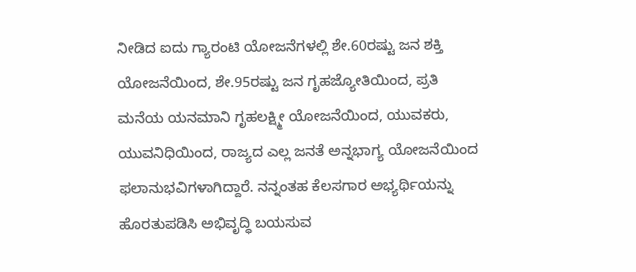ನೀಡಿದ ಐದು ಗ್ಯಾರಂಟಿ ಯೋಜನೆಗಳಲ್ಲಿ ಶೇ.60ರಷ್ಟು ಜನ ಶಕ್ತಿ ಯೋಜನೆಯಿಂದ, ಶೇ.95ರಷ್ಟು ಜನ ಗೃಹಜ್ಯೋತಿಯಿಂದ, ಪ್ರತಿ ಮನೆಯ ಯನಮಾನಿ ಗೃಹಲಕ್ಷ್ಮೀ ಯೋಜನೆಯಿಂದ, ಯುವಕರು, ಯುವನಿಧಿಯಿಂದ, ರಾಜ್ಯದ ಎಲ್ಲ ಜನತೆ ಅನ್ನಭಾಗ್ಯ ಯೋಜನೆಯಿಂದ ಫಲಾನುಭವಿಗಳಾಗಿದ್ದಾರೆ. ನನ್ನಂತಹ ಕೆಲಸಗಾರ ಅಭ್ಯರ್ಥಿಯನ್ನು ಹೊರತುಪಡಿಸಿ ಅಭಿವೃದ್ಧಿ ಬಯಸುವ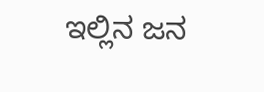ಇಲ್ಲಿನ ಜನ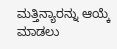ಮತ್ತಿನ್ಯಾರನ್ನು ಆಯ್ಕೆ ಮಾಡಲು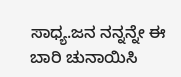ಸಾಧ್ಯ.ಜನ ನನ್ನನ್ನೇ ಈ ಬಾರಿ ಚುನಾಯಿಸಿ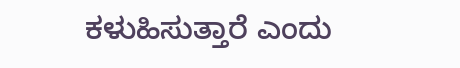ಕಳುಹಿಸುತ್ತಾರೆ ಎಂದು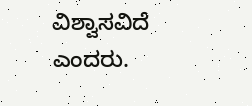ವಿಶ್ವಾಸವಿದೆ ಎಂದರು.